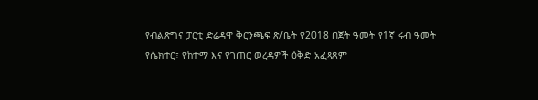የብልጽግና ፓርቲ ድሬዳዋ ቅርንጫፍ ጽ/ቤት የ2018 በጀት ዓመት የ1ኛ ሩብ ዓመት የሴክተር፣ የከተማ እና የገጠር ወረዳዎች ዕቅድ አፈጻጸም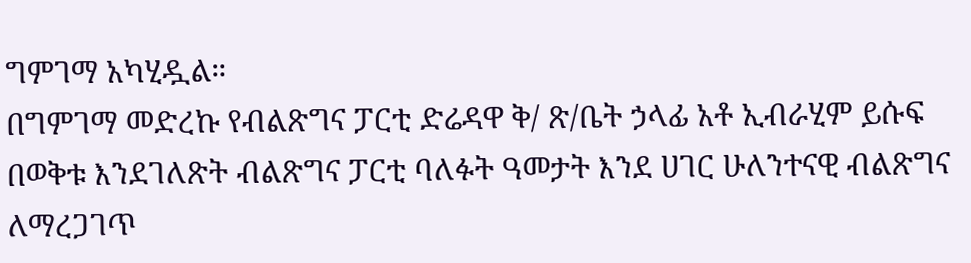ግምገማ አካሂዷል።
በግምገማ መድረኩ የብልጽግና ፓርቲ ድሬዳዋ ቅ/ ጽ/ቤት ኃላፊ አቶ ኢብራሂም ይሱፍ በወቅቱ እንደገለጽት ብልጽግና ፓርቲ ባለፉት ዓመታት እንደ ሀገር ሁለንተናዊ ብልጽግና ለማረጋገጥ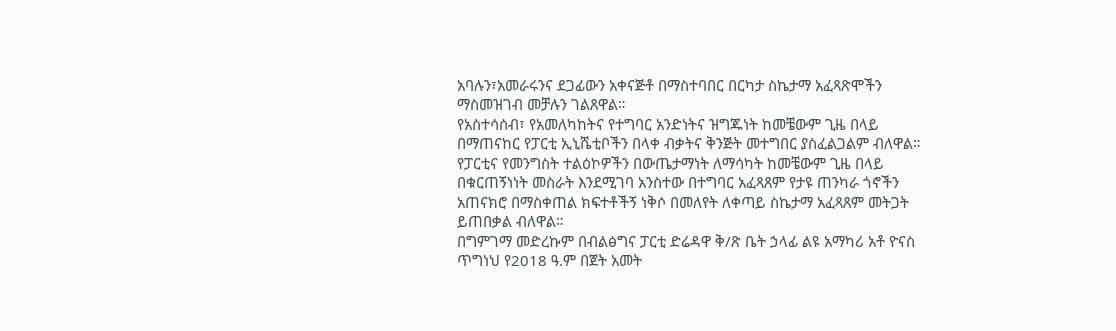አባሉን፣አመራሩንና ደጋፊውን አቀናጅቶ በማስተባበር በርካታ ስኬታማ አፈጻጽሞችን ማስመዝገብ መቻሉን ገልጸዋል።
የአስተሳሰብ፣ የአመለካከትና የተግባር አንድነትና ዝግጁነት ከመቼውም ጊዜ በላይ በማጠናከር የፓርቲ ኢኒሼቲቦችን በላቀ ብቃትና ቅንጅት መተግበር ያስፈልጋልም ብለዋል።
የፓርቲና የመንግስት ተልዕኮዎችን በውጤታማነት ለማሳካት ከመቼውም ጊዜ በላይ በቁርጠኝነነት መስራት እንደሚገባ አንስተው በተግባር አፈጻጸም የታዩ ጠንካራ ጎኖችን አጠናክሮ በማስቀጠል ክፍተቶችኝ ነቅሶ በመለየት ለቀጣይ ስኬታማ አፈጻጸም መትጋት ይጠበቃል ብለዋል።
በግምገማ መድረኩም በብልፅግና ፓርቲ ድሬዳዋ ቅ/ጽ ቤት ኃላፊ ልዩ አማካሪ አቶ ዮናስ ጥግነህ የ2018 ዓ.ም በጀት አመት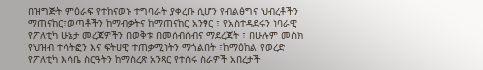በዝግጅት ምዕራፍ የተከናወኑ ተግባራት ያቀረቡ ሲሆን የብልፅግና ህብረቶችን ማጠናከር፣ወጣቶችን ከማብቃትና ከማጠናከር አንፃር ፣ የአስተዳደሩን ነባራዊ የፖለቲካ ሁኔታ መረጃዎችን በወቅቱ በመሰብሰብና ማደረጃት ፣ በሁሉም መስክ የህዝብ ተሳትፎን እና ፍትሀዊ ተጠቃሚነትን ማጎልበት ፣ከማዕከል የወረድ የፖለቲካ እሳቤ ስርዓትን ከማስረጽ አንጻር የተሰሩ ስራዎች አበረታች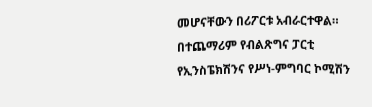መሆናቸውን በሪፖርቱ አብራርተዋል።
በተጨማሪም የብልጽግና ፓርቲ የኢንስፔክሽንና የሥነ-ምግባር ኮሚሽን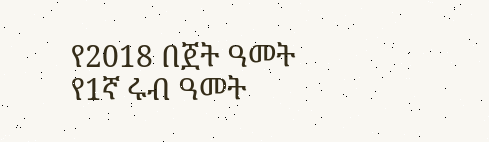የ2018 በጀት ዓመት የ1ኛ ሩብ ዓመት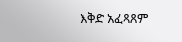እቅድ አፈጻጸም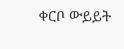ቀርቦ ውይይት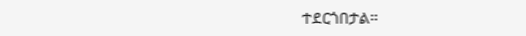ተደርጎበታል።